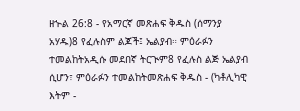ዘኍል 26:8 - የአማርኛ መጽሐፍ ቅዱስ (ሰማንያ አሃዱ)8 የፈሉስም ልጆች፤ ኤልያብ። ምዕራፉን ተመልከትአዲሱ መደበኛ ትርጒም8 የፈሉስ ልጅ ኤልያብ ሲሆን፣ ምዕራፉን ተመልከትመጽሐፍ ቅዱስ - (ካቶሊካዊ እትም -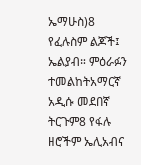ኤማሁስ)8 የፈሉስም ልጆች፤ ኤልያብ። ምዕራፉን ተመልከትአማርኛ አዲሱ መደበኛ ትርጉም8 የፋሉ ዘሮችም ኤሊአብና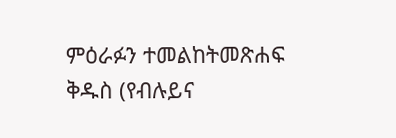ምዕራፉን ተመልከትመጽሐፍ ቅዱስ (የብሉይና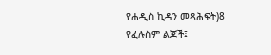የሐዲስ ኪዳን መጻሕፍት)8 የፈሉስም ልጆች፤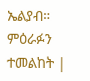ኤልያብ። ምዕራፉን ተመልከት |